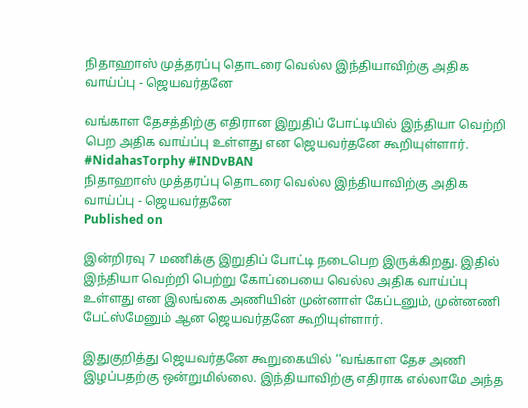நிதாஹாஸ் முத்தரப்பு தொடரை வெல்ல இந்தியாவிற்கு அதிக வாய்ப்பு - ஜெயவர்தனே

வங்காள தேசத்திற்கு எதிரான இறுதிப் போட்டியில் இந்தியா வெற்றி பெற அதிக வாய்ப்பு உள்ளது என ஜெயவர்தனே கூறியுள்ளார். #NidahasTorphy #INDvBAN
நிதாஹாஸ் முத்தரப்பு தொடரை வெல்ல இந்தியாவிற்கு அதிக வாய்ப்பு - ஜெயவர்தனே
Published on

இன்றிரவு 7 மணிக்கு இறுதிப் போட்டி நடைபெற இருக்கிறது. இதில் இந்தியா வெற்றி பெற்று கோப்பையை வெல்ல அதிக வாய்ப்பு உள்ளது என இலங்கை அணியின் முன்னாள் கேப்டனும், முன்னணி பேட்ஸ்மேனும் ஆன ஜெயவர்தனே கூறியுள்ளார்.

இதுகுறித்து ஜெயவர்தனே கூறுகையில் ‘‘வங்காள தேச அணி இழப்பதற்கு ஒன்றுமில்லை. இந்தியாவிற்கு எதிராக எல்லாமே அந்த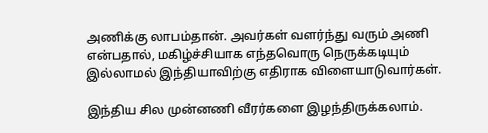அணிக்கு லாபம்தான். அவர்கள் வளர்ந்து வரும் அணி என்பதால், மகிழ்ச்சியாக எந்தவொரு நெருக்கடியும் இல்லாமல் இந்தியாவிற்கு எதிராக விளையாடுவார்கள்.

இந்திய சில முன்னணி வீரர்களை இழந்திருக்கலாம்.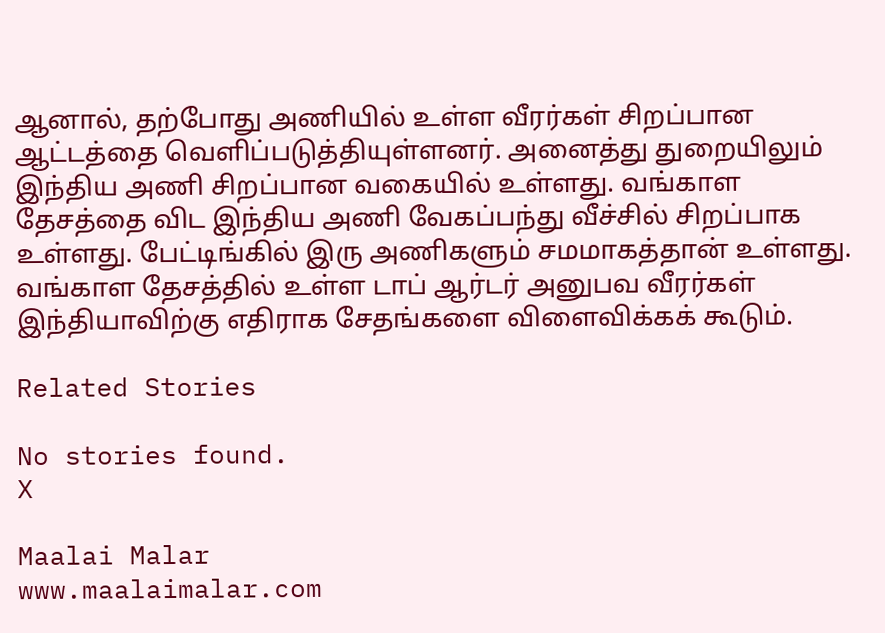ஆனால், தற்போது அணியில் உள்ள வீரர்கள் சிறப்பான ஆட்டத்தை வெளிப்படுத்தியுள்ளனர். அனைத்து துறையிலும் இந்திய அணி சிறப்பான வகையில் உள்ளது. வங்காள தேசத்தை விட இந்திய அணி வேகப்பந்து வீச்சில் சிறப்பாக உள்ளது. பேட்டிங்கில் இரு அணிகளும் சமமாகத்தான் உள்ளது. வங்காள தேசத்தில் உள்ள டாப் ஆர்டர் அனுபவ வீரர்கள் இந்தியாவிற்கு எதிராக சேதங்களை விளைவிக்கக் கூடும்.

Related Stories

No stories found.
X

Maalai Malar
www.maalaimalar.com